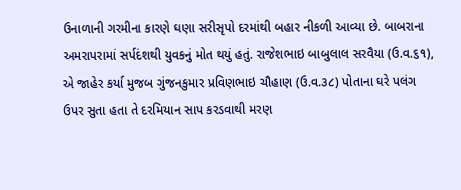ઉનાળાની ગરમીના કારણે ઘણા સરીસૃપો દરમાંથી બહાર નીકળી આવ્યા છે. બાબરાના અમરાપરામાં સર્પદંશથી યુવકનું મોત થયું હતું. રાજેશભાઇ બાબુલાલ સરવૈયા (ઉ.વ.૬૧), એ જાહેર કર્યા મુજબ ગુંજનકુમાર પ્રવિણભાઇ ચૌહાણ (ઉ.વ.૩૮) પોતાના ઘરે પલંગ ઉપર સુતા હતા તે દરમિયાન સાપ કરડવાથી મરણ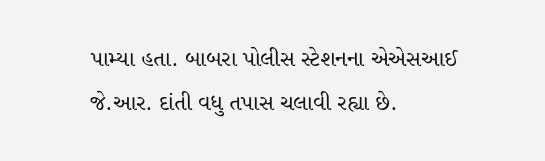પામ્યા હતા. બાબરા પોલીસ સ્ટેશનના એએસઆઈ જે.આર. દાંતી વધુ તપાસ ચલાવી રહ્યા છે.